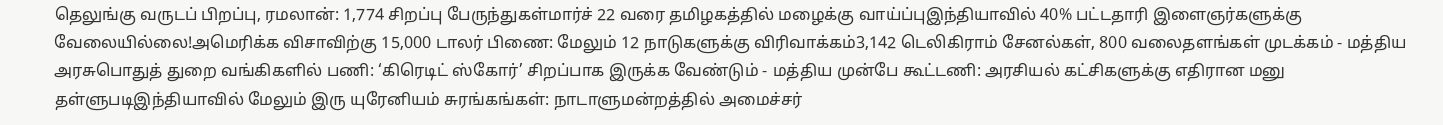தெலுங்கு வருடப் பிறப்பு, ரமலான்: 1,774 சிறப்பு பேருந்துகள்மார்ச் 22 வரை தமிழகத்தில் மழைக்கு வாய்ப்புஇந்தியாவில் 40% பட்டதாரி இளைஞர்களுக்கு வேலையில்லை!அமெரிக்க விசாவிற்கு 15,000 டாலர் பிணை: மேலும் 12 நாடுகளுக்கு விரிவாக்கம்3,142 டெலிகிராம் சேனல்கள், 800 வலைதளங்கள் முடக்கம் - மத்திய அரசுபொதுத் துறை வங்கிகளில் பணி: ‘கிரெடிட் ஸ்கோர்’ சிறப்பாக இருக்க வேண்டும் - மத்திய முன்பே கூட்டணி: அரசியல் கட்சிகளுக்கு எதிரான மனு தள்ளுபடிஇந்தியாவில் மேலும் இரு யுரேனியம் சுரங்கங்கள்: நாடாளுமன்றத்தில் அமைச்சர்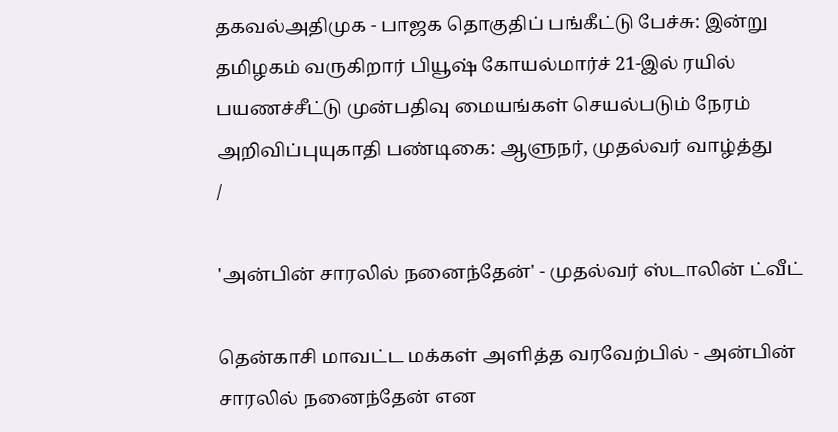தகவல்அதிமுக - பாஜக தொகுதிப் பங்கீட்டு பேச்சு: இன்று தமிழகம் வருகிறார் பியூஷ் கோயல்மார்ச் 21-இல் ரயில் பயணச்சீட்டு முன்பதிவு மையங்கள் செயல்படும் நேரம் அறிவிப்புயுகாதி பண்டிகை: ஆளுநர், முதல்வர் வாழ்த்து
/

'அன்பின் சாரலில் நனைந்தேன்' - முதல்வர் ஸ்டாலின் ட்வீட்

தென்காசி மாவட்ட மக்கள் அளித்த வரவேற்பில் - அன்பின் சாரலில் நனைந்தேன் என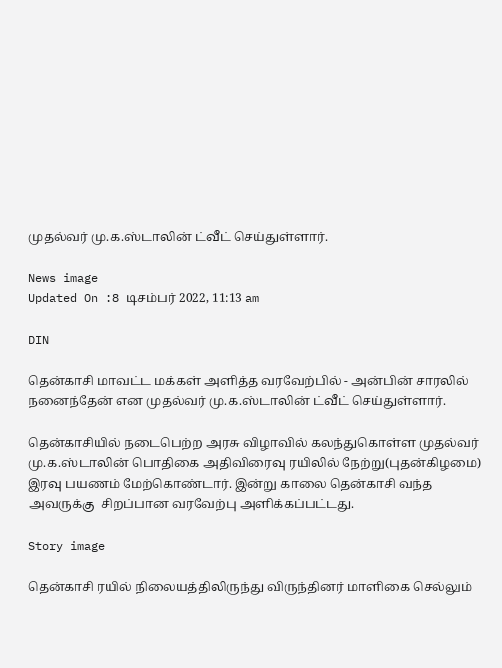முதல்வர் மு.க.ஸ்டாலின் ட்வீட் செய்துள்ளார்.

News image
Updated On :8 டிசம்பர் 2022, 11:13 am

DIN

தென்காசி மாவட்ட மக்கள் அளித்த வரவேற்பில் - அன்பின் சாரலில் நனைந்தேன் என முதல்வர் மு.க.ஸ்டாலின் ட்வீட் செய்துள்ளார்.

தென்காசியில் நடைபெற்ற அரசு விழாவில் கலந்துகொள்ள முதல்வர் மு.க.ஸ்டாலின் பொதிகை அதிவிரைவு ரயிலில் நேற்று(புதன்கிழமை) இரவு பயணம் மேற்கொண்டார். இன்று காலை தென்காசி வந்த  அவருக்கு  சிறப்பான வரவேற்பு அளிக்கப்பட்டது.

Story image

தென்காசி ரயில் நிலையத்திலிருந்து விருந்தினர் மாளிகை செல்லும்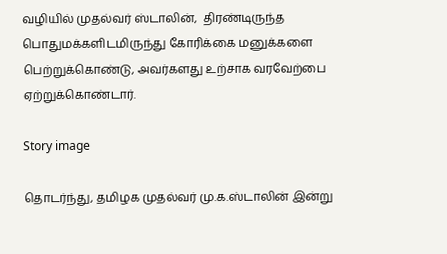வழியில் முதல்வர் ஸ்டாலின்,  திரண்டிருந்த பொதுமக்களிடமிருந்து கோரிக்கை மனுக்களை பெற்றுக்கொண்டு, அவர்களது உற்சாக வரவேற்பை ஏற்றுக்கொண்டார்.

Story image

தொடர்ந்து, தமிழக முதல்வர் மு.க.ஸ்டாலின் இன்று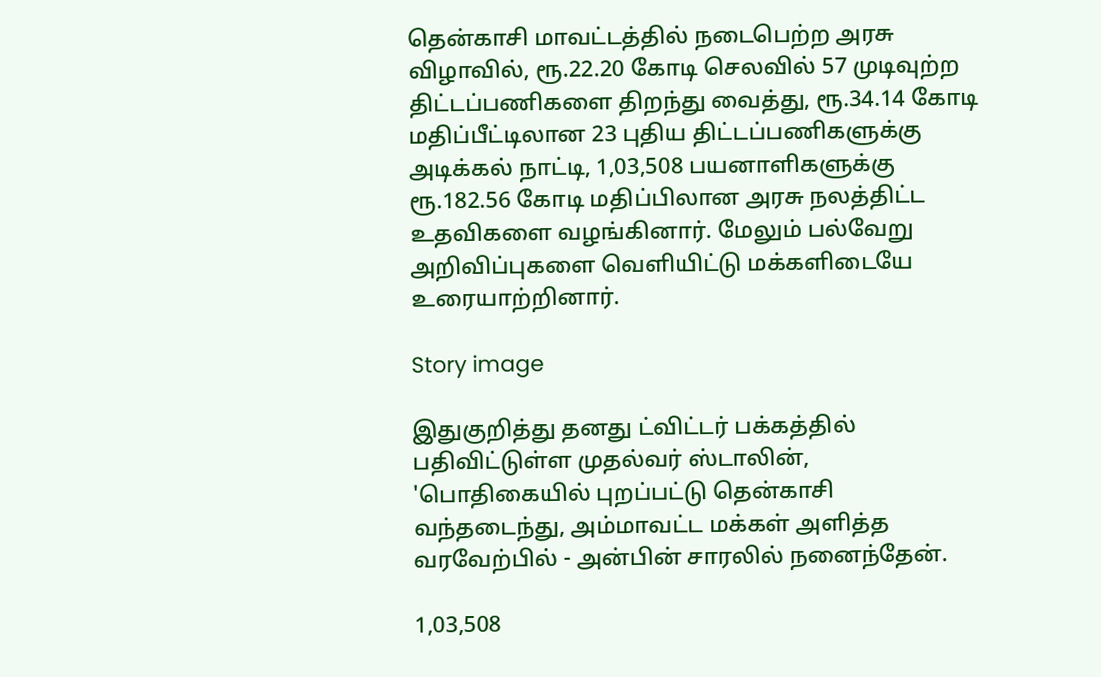தென்காசி மாவட்டத்தில் நடைபெற்ற அரசு விழாவில், ரூ.22.20 கோடி செலவில் 57 முடிவுற்ற திட்டப்பணிகளை திறந்து வைத்து, ரூ.34.14 கோடி மதிப்பீட்டிலான 23 புதிய திட்டப்பணிகளுக்கு அடிக்கல் நாட்டி, 1,03,508 பயனாளிகளுக்கு ரூ.182.56 கோடி மதிப்பிலான அரசு நலத்திட்ட உதவிகளை வழங்கினார். மேலும் பல்வேறு அறிவிப்புகளை வெளியிட்டு மக்களிடையே உரையாற்றினார்.

Story image

இதுகுறித்து தனது ட்விட்டர் பக்கத்தில் பதிவிட்டுள்ள முதல்வர் ஸ்டாலின், 'பொதிகையில் புறப்பட்டு தென்காசி வந்தடைந்து, அம்மாவட்ட மக்கள் அளித்த வரவேற்பில் - அன்பின் சாரலில் நனைந்தேன்.

1,03,508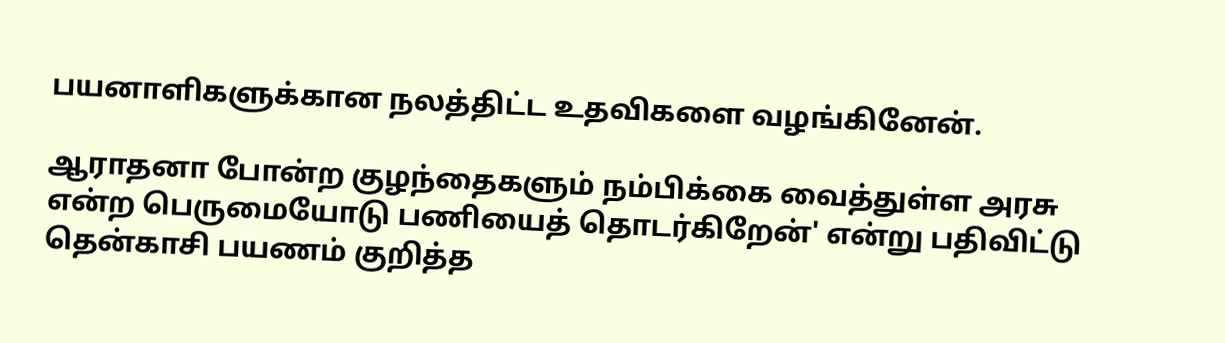பயனாளிகளுக்கான நலத்திட்ட உதவிகளை வழங்கினேன்.

ஆராதனா போன்ற குழந்தைகளும் நம்பிக்கை வைத்துள்ள அரசு என்ற பெருமையோடு பணியைத் தொடர்கிறேன்' என்று பதிவிட்டு தென்காசி பயணம் குறித்த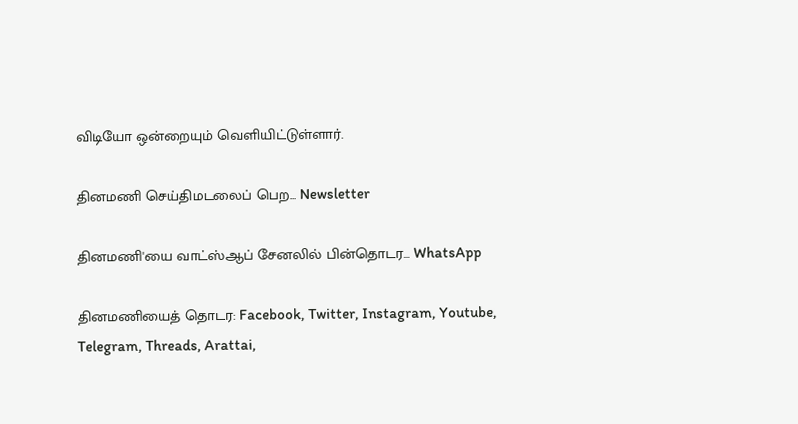விடியோ ஒன்றையும் வெளியிட்டுள்ளார்.

தினமணி செய்திமடலைப் பெற... Newsletter

தினமணி'யை வாட்ஸ்ஆப் சேனலில் பின்தொடர... WhatsApp

தினமணியைத் தொடர: Facebook, Twitter, Instagram, Youtube, Telegram, Threads, Arattai,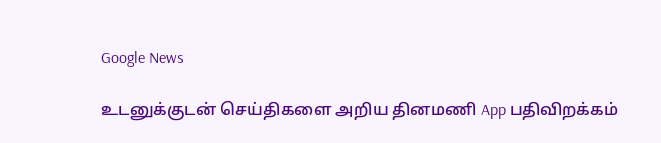Google News

உடனுக்குடன் செய்திகளை அறிய தினமணி App பதிவிறக்கம்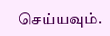செய்யவும்.